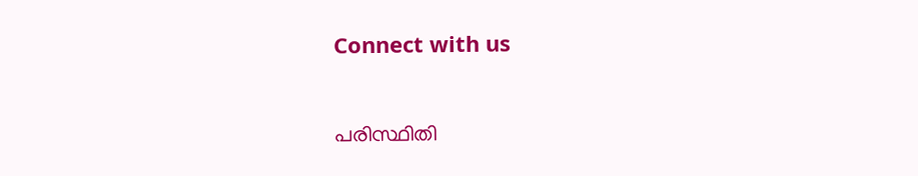Connect with us

പരിസ്ഥിതി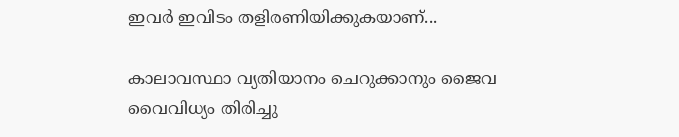ഇവർ ഇവിടം തളിരണിയിക്കുകയാണ്...

കാലാവസ്ഥാ വ്യതിയാനം ചെറുക്കാനും ജൈവ വൈവിധ്യം തിരിച്ചു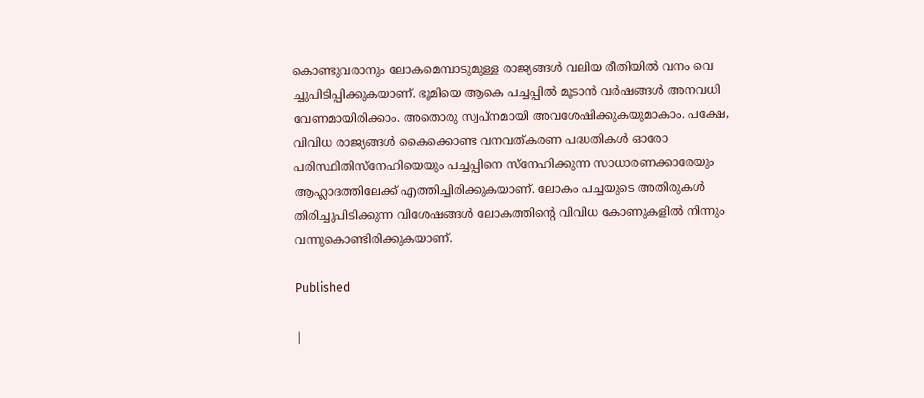കൊണ്ടുവരാനും ലോകമെമ്പാടുമുള്ള രാജ്യങ്ങൾ വലിയ രീതിയിൽ വനം വെ ച്ചുപിടിപ്പിക്കുകയാണ്. ഭൂമിയെ ആകെ പച്ചപ്പിൽ മൂടാൻ വർഷങ്ങൾ അനവധി വേണമായിരിക്കാം. അതൊരു സ്വപ്നമായി അവശേഷിക്കുകയുമാകാം. പക്ഷേ, വിവിധ രാജ്യങ്ങൾ കൈക്കൊണ്ട വനവത്കരണ പദ്ധതികൾ ഓരോ പരിസ്ഥിതിസ്നേഹിയെയും പച്ചപ്പിനെ സ്നേഹിക്കുന്ന സാധാരണക്കാരേയും ആഹ്ലാദത്തിലേക്ക് എത്തിച്ചിരിക്കുകയാണ്. ലോകം പച്ചയുടെ അതിരുകൾ തിരിച്ചുപിടിക്കുന്ന വിശേഷങ്ങൾ ലോകത്തിന്റെ വിവിധ കോണുകളിൽ നിന്നും വന്നുകൊണ്ടിരിക്കുകയാണ്.

Published

|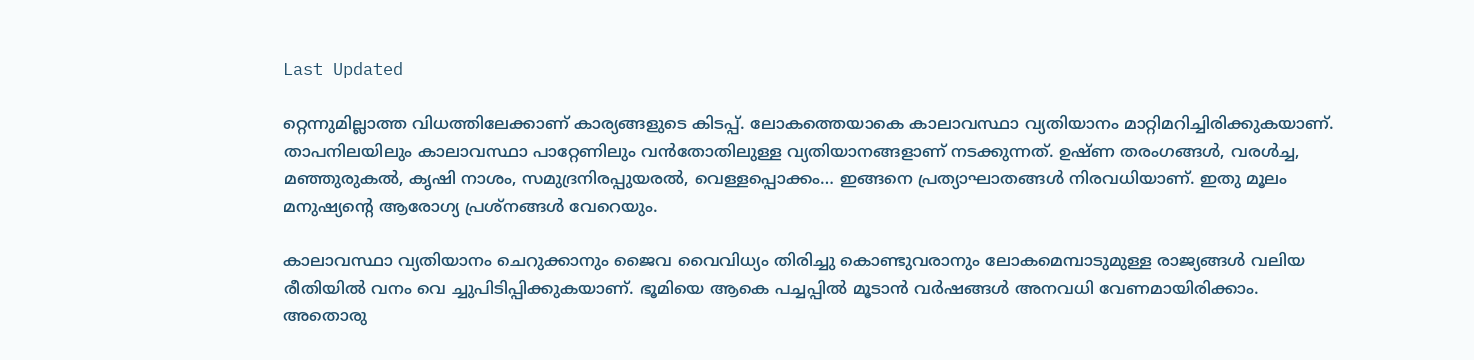Last Updated

റ്റെന്നുമില്ലാത്ത വിധത്തിലേക്കാണ് കാര്യങ്ങളുടെ കിടപ്പ്. ലോകത്തെയാകെ കാലാവസ്ഥാ വ്യതിയാനം മാറ്റിമറിച്ചിരിക്കുകയാണ്. താപനിലയിലും കാലാവസ്ഥാ പാറ്റേണിലും വൻതോതിലുള്ള വ്യതിയാനങ്ങളാണ് നടക്കുന്നത്. ഉഷ്ണ തരംഗങ്ങൾ, വരൾച്ച, മഞ്ഞുരുകൽ, കൃഷി നാശം, സമുദ്രനിരപ്പുയരൽ, വെള്ളപ്പൊക്കം… ഇങ്ങനെ പ്രത്യാഘാതങ്ങൾ നിരവധിയാണ്. ഇതു മൂലം മനുഷ്യന്റെ ആരോഗ്യ പ്രശ്നങ്ങൾ വേറെയും.

കാലാവസ്ഥാ വ്യതിയാനം ചെറുക്കാനും ജൈവ വൈവിധ്യം തിരിച്ചു കൊണ്ടുവരാനും ലോകമെമ്പാടുമുള്ള രാജ്യങ്ങൾ വലിയ രീതിയിൽ വനം വെ ച്ചുപിടിപ്പിക്കുകയാണ്. ഭൂമിയെ ആകെ പച്ചപ്പിൽ മൂടാൻ വർഷങ്ങൾ അനവധി വേണമായിരിക്കാം. അതൊരു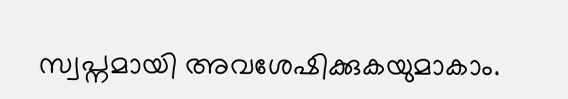സ്വപ്നമായി അവശേഷിക്കുകയുമാകാം.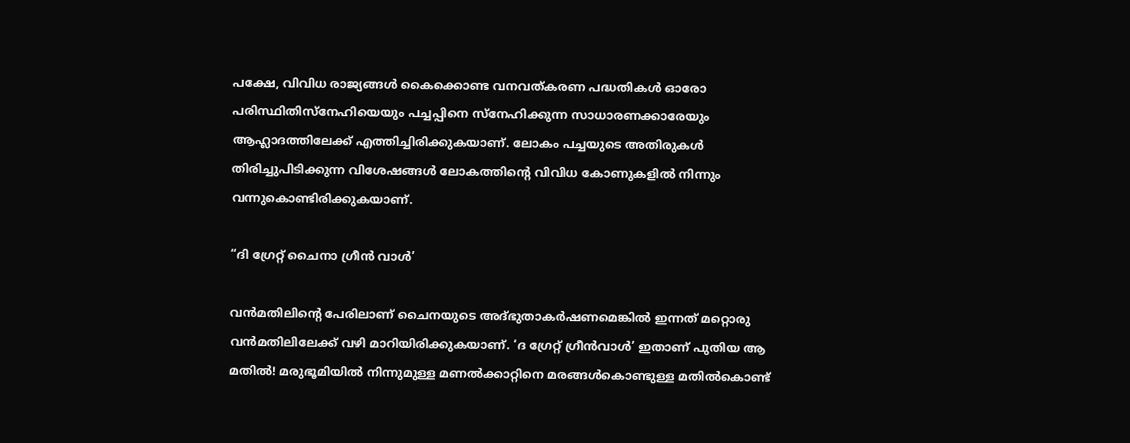പക്ഷേ, വിവിധ രാജ്യങ്ങൾ കൈക്കൊണ്ട വനവത്കരണ പദ്ധതികൾ ഓരോ പരിസ്ഥിതിസ്നേഹിയെയും പച്ചപ്പിനെ സ്നേഹിക്കുന്ന സാധാരണക്കാരേയും ആഹ്ലാദത്തിലേക്ക് എത്തിച്ചിരിക്കുകയാണ്. ലോകം പച്ചയുടെ അതിരുകൾ തിരിച്ചുപിടിക്കുന്ന വിശേഷങ്ങൾ ലോകത്തിന്റെ വിവിധ കോണുകളിൽ നിന്നും വന്നുകൊണ്ടിരിക്കുകയാണ്.

“ദി ഗ്രേറ്റ് ചൈനാ ഗ്രീൻ വാൾ’

വൻമതിലിന്റെ പേരിലാണ് ചൈനയുടെ അദ്ഭുതാകർഷണമെങ്കിൽ ഇന്നത് മറ്റൊരു വൻമതിലിലേക്ക് വഴി മാറിയിരിക്കുകയാണ്. ‘ദ ഗ്രേറ്റ് ഗ്രീൻവാൾ’ ഇതാണ് പുതിയ ആ മതിൽ! മരുഭൂമിയിൽ നിന്നുമുള്ള മണൽക്കാറ്റിനെ മരങ്ങൾകൊണ്ടുള്ള മതിൽകൊണ്ട്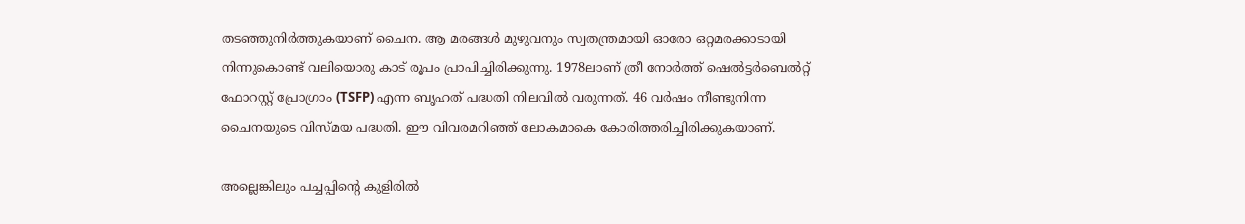തടഞ്ഞുനിർത്തുകയാണ് ചൈന. ആ മരങ്ങൾ മുഴുവനും സ്വതന്ത്രമായി ഓരോ ഒറ്റമരക്കാടായി നിന്നുകൊണ്ട് വലിയൊരു കാട് രൂപം പ്രാപിച്ചിരിക്കുന്നു. 1978ലാണ് ത്രീ നോർത്ത് ഷെൽട്ടർബെൽറ്റ് ഫോറസ്റ്റ് പ്രോഗ്രാം (TSFP) എന്ന ബൃഹത് പദ്ധതി നിലവിൽ വരുന്നത്. 46 വർഷം നീണ്ടുനിന്ന ചൈനയുടെ വിസ്മയ പദ്ധതി. ഈ വിവരമറിഞ്ഞ് ലോകമാകെ കോരിത്തരിച്ചിരിക്കുകയാണ്.

അല്ലെങ്കിലും പച്ചപ്പിന്റെ കുളിരിൽ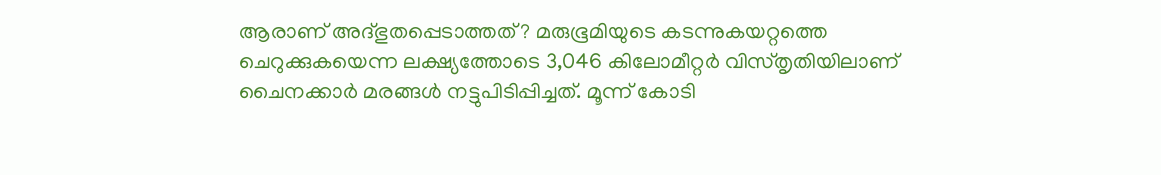ആരാണ് അദ്ഭുതപ്പെടാത്തത്? മരുഭൂമിയുടെ കടന്നുകയറ്റത്തെ ചെറുക്കുകയെന്ന ലക്ഷ്യത്തോടെ 3,046 കിലോമീറ്റർ വിസ്തൃതിയിലാണ് ചൈനക്കാർ മരങ്ങൾ നട്ടുപിടിപ്പിച്ചത്. മൂന്ന് കോടി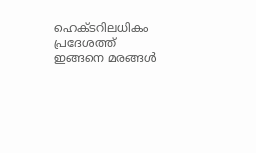ഹെക്ടറിലധികം പ്രദേശത്ത് ഇങ്ങനെ മരങ്ങൾ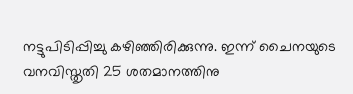നട്ടുപിടിപ്പിച്ചു കഴിഞ്ഞിരിക്കുന്നു. ഇന്ന് ചൈനയുടെ വനവിസ്തൃതി 25 ശതമാനത്തിനു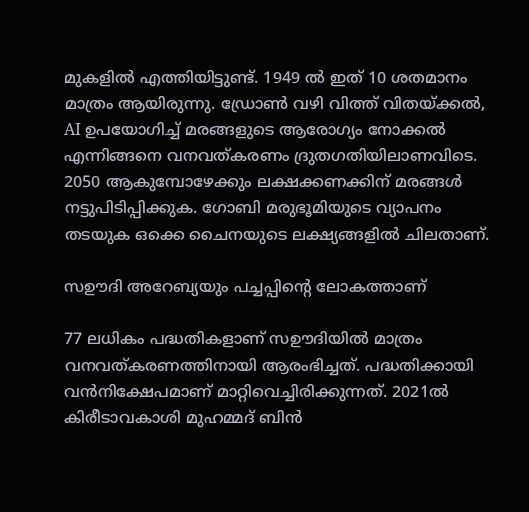മുകളിൽ എത്തിയിട്ടുണ്ട്. 1949 ൽ ഇത് 10 ശതമാനം മാത്രം ആയിരുന്നു. ഡ്രോൺ വഴി വിത്ത് വിതയ്ക്കൽ, AI ഉപയോഗിച്ച് മരങ്ങളുടെ ആരോഗ്യം നോക്കൽ എന്നിങ്ങനെ വനവത്കരണം ദ്രുതഗതിയിലാണവിടെ. 2050 ആകുമ്പോഴേക്കും ലക്ഷക്കണക്കിന് മരങ്ങൾ നട്ടുപിടിപ്പിക്കുക. ഗോബി മരുഭൂമിയുടെ വ്യാപനം തടയുക ഒക്കെ ചൈനയുടെ ലക്ഷ്യങ്ങളിൽ ചിലതാണ്.

സഊദി അറേബ്യയും പച്ചപ്പിന്റെ ലോകത്താണ്

77 ലധികം പദ്ധതികളാണ് സഊദിയിൽ മാത്രം വനവത്കരണത്തിനായി ആരംഭിച്ചത്. പദ്ധതിക്കായി വൻനിക്ഷേപമാണ് മാറ്റിവെച്ചിരിക്കുന്നത്. 2021ൽ കിരീടാവകാശി മുഹമ്മദ് ബിൻ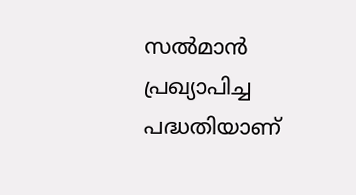സൽമാൻ പ്രഖ്യാപിച്ച പദ്ധതിയാണ്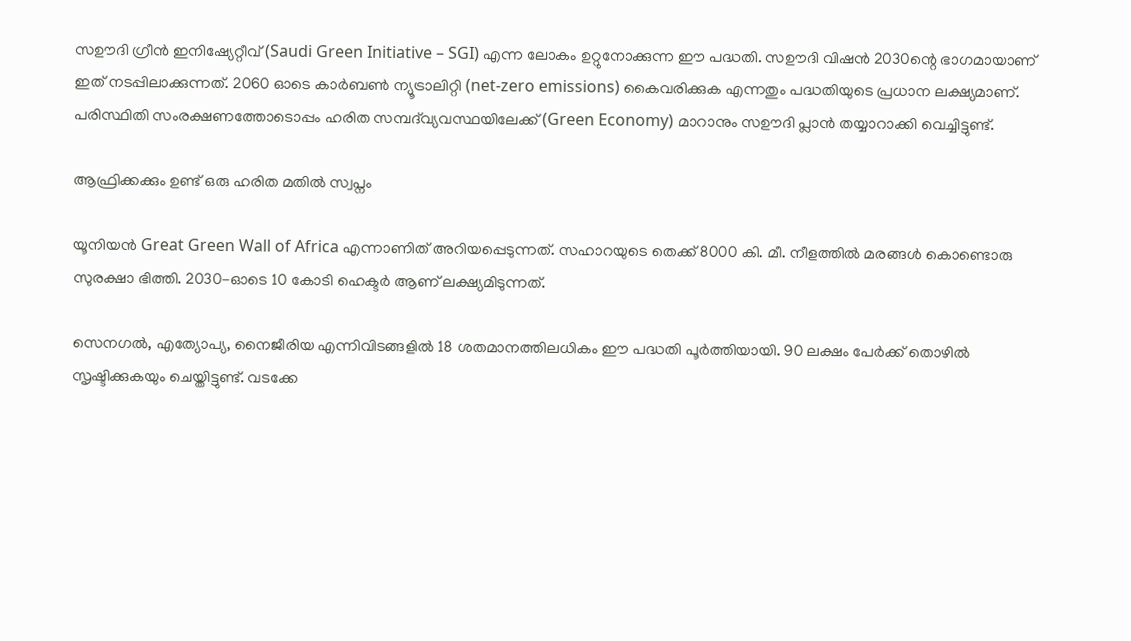സഊദി ഗ്രീൻ ഇനിഷ്യേറ്റീവ് (Saudi Green Initiative – SGI) എന്ന ലോകം ഉറ്റുനോക്കുന്ന ഈ പദ്ധതി. സഊദി വിഷൻ 2030ന്റെ ഭാഗമായാണ് ഇത് നടപ്പിലാക്കുന്നത്. 2060 ഓടെ കാർബൺ ന്യൂട്രാലിറ്റി (net-zero emissions) കൈവരിക്കുക എന്നതും പദ്ധതിയുടെ പ്രധാന ലക്ഷ്യമാണ്. പരിസ്ഥിതി സംരക്ഷണത്തോടൊപ്പം ഹരിത സമ്പദ്‌വ്യവസ്ഥയിലേക്ക് (Green Economy) മാറാനും സഊദി പ്ലാൻ തയ്യാറാക്കി വെച്ചിട്ടുണ്ട്.

ആഫ്രിക്കക്കും ഉണ്ട് ഒരു ഹരിത മതിൽ സ്വപ്നം

യൂനിയൻ Great Green Wall of Africa എന്നാണിത് അറിയപ്പെടുന്നത്. സഹാറയുടെ തെക്ക് 8000 കി. മീ. നീളത്തിൽ മരങ്ങൾ കൊണ്ടൊരു സുരക്ഷാ ഭിത്തി. 2030-ഓടെ 10 കോടി ഹെക്ടർ ആണ് ലക്ഷ്യമിടുന്നത്.

സെനഗൽ, എത്യോപ്യ, നൈജീരിയ എന്നിവിടങ്ങളിൽ 18 ശതമാനത്തിലധികം ഈ പദ്ധതി പൂർത്തിയായി. 90 ലക്ഷം പേർക്ക് തൊഴിൽ സൃഷ്ടിക്കുകയും ചെയ്തിട്ടുണ്ട്. വടക്കേ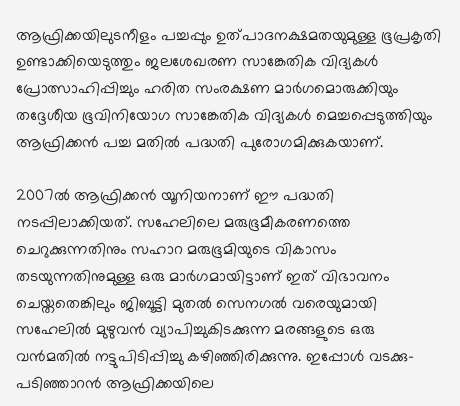ആഫ്രിക്കയിലുടനീളം പച്ചപ്പും ഉത്പാദനക്ഷമതയുമുള്ള ഭൂപ്രകൃതി ഉണ്ടാക്കിയെടുത്തും ജലശേഖരണ സാങ്കേതിക വിദ്യകൾ പ്രോത്സാഹിപ്പിച്ചും ഹരിത സംരക്ഷണ മാർഗമൊരുക്കിയും തദ്ദേശീയ ഭൂവിനിയോഗ സാങ്കേതിക വിദ്യകൾ മെച്ചപ്പെടുത്തിയും ആഫ്രിക്കൻ പച്ച മതിൽ പദ്ധതി പുരോഗമിക്കുകയാണ്.

2007ൽ ആഫ്രിക്കൻ യൂനിയനാണ് ഈ പദ്ധതി നടപ്പിലാക്കിയത്. സഹേലിലെ മരുഭൂമീകരണത്തെ ചെറുക്കുന്നതിനും സഹാറ മരുഭൂമിയുടെ വികാസം തടയുന്നതിനുമുള്ള ഒരു മാർഗമായിട്ടാണ് ഇത് വിഭാവനം ചെയ്തതെങ്കിലും ജിബൂട്ടി മുതൽ സെനഗൽ വരെയുമായി സഹേലിൽ മുഴുവൻ വ്യാപിച്ചുകിടക്കുന്ന മരങ്ങളുടെ ഒരു വൻമതിൽ നട്ടുപിടിപ്പിച്ചു കഴിഞ്ഞിരിക്കുന്നു. ഇപ്പോൾ വടക്കു-പടിഞ്ഞാറൻ ആഫ്രിക്കയിലെ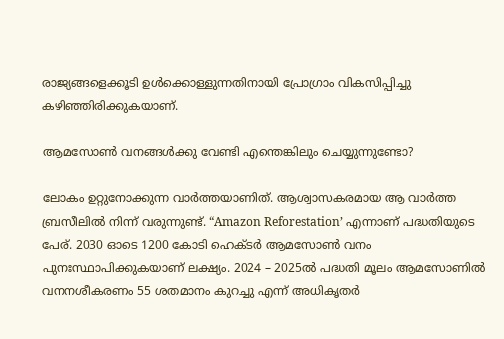രാജ്യങ്ങളെക്കൂടി ഉൾക്കൊള്ളുന്നതിനായി പ്രോഗ്രാം വികസിപ്പിച്ചു കഴിഞ്ഞിരിക്കുകയാണ്.

ആമസോൺ വനങ്ങൾക്കു വേണ്ടി എന്തെങ്കിലും ചെയ്യുന്നുണ്ടോ?

ലോകം ഉറ്റുനോക്കുന്ന വാർത്തയാണിത്. ആശ്വാസകരമായ ആ വാർത്ത ബ്രസീലിൽ നിന്ന് വരുന്നുണ്ട്. “Amazon Reforestation’ എന്നാണ് പദ്ധതിയുടെ പേര്. 2030 ഓടെ 1200 കോടി ഹെക്ടർ ആമസോൺ വനം പുനഃസ്ഥാപിക്കുകയാണ് ലക്ഷ്യം. 2024 – 2025ൽ പദ്ധതി മൂലം ആമസോണിൽ വനനശീകരണം 55 ശതമാനം കുറച്ചു എന്ന് അധികൃതർ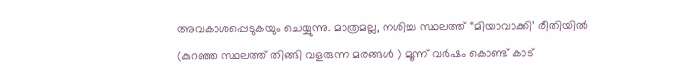അവകാശപ്പെടുകയും ചെയ്യുന്നു. മാത്രമല്ല, നശിച്ച സ്ഥലത്ത് “മിയാവാക്കി’ രീതിയിൽ (കുറഞ്ഞ സ്ഥലത്ത് തിങ്ങി വളരുന്ന മരങ്ങൾ ) മൂന്ന് വർഷം കൊണ്ട് കാട്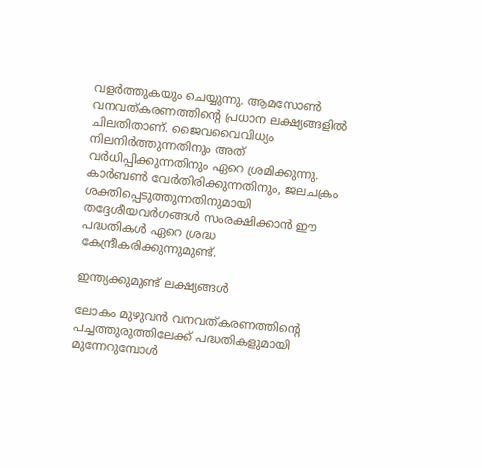വളർത്തുകയും ചെയ്യുന്നു. ആമസോൺ വനവത്കരണത്തിന്റെ പ്രധാന ലക്ഷ്യങ്ങളിൽ ചിലതിതാണ്. ജൈവവൈവിധ്യം നിലനിർത്തുന്നതിനും അത് വർധിപ്പിക്കുന്നതിനും ഏറെ ശ്രമിക്കുന്നു. കാർബൺ വേർതിരിക്കുന്നതിനും, ജലചക്രം ശക്തിപ്പെടുത്തുന്നതിനുമായി തദ്ദേശീയവർഗങ്ങൾ സംരക്ഷിക്കാൻ ഈ പദ്ധതികൾ ഏറെ ശ്രദ്ധ കേന്ദ്രീകരിക്കുന്നുമുണ്ട്.

ഇന്ത്യക്കുമുണ്ട് ലക്ഷ്യങ്ങൾ

ലോകം മുഴുവൻ വനവത്കരണത്തിന്റെ പച്ചത്തുരുത്തിലേക്ക് പദ്ധതികളുമായി മുന്നേറുമ്പോൾ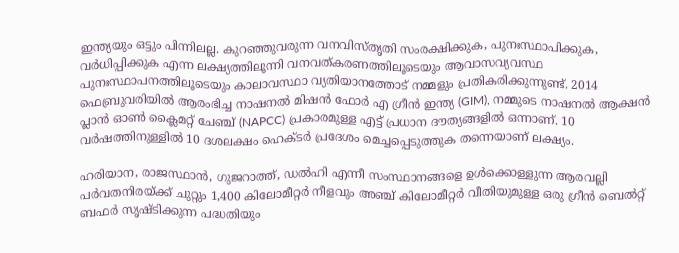ഇന്ത്യയും ഒട്ടും പിന്നിലല്ല. കുറഞ്ഞുവരുന്ന വനവിസ്തൃതി സംരക്ഷിക്കുക, പുനഃസ്ഥാപിക്കുക, വർധിപ്പിക്കുക എന്ന ലക്ഷ്യത്തിലൂന്നി വനവത്കരണത്തിലൂടെയും ആവാസവ്യവസ്ഥ പുനഃസ്ഥാപനത്തിലൂടെയും കാലാവസ്ഥാ വ്യതിയാനത്തോട് നമ്മളും പ്രതികരിക്കുന്നുണ്ട്. 2014 ഫെബ്രുവരിയിൽ ആരംഭിച്ച നാഷനൽ മിഷൻ ഫോർ എ ഗ്രീൻ ഇന്ത്യ (GIM), നമ്മുടെ നാഷനൽ ആക്ഷൻ പ്ലാൻ ഓൺ ക്ലൈമറ്റ് ചേഞ്ച് (NAPCC) പ്രകാരമുള്ള എട്ട് പ്രധാന ദൗത്യങ്ങളിൽ ഒന്നാണ്. 10 വർഷത്തിനുള്ളിൽ 10 ദശലക്ഷം ഹെക്ടർ പ്രദേശം മെച്ചപ്പെടുത്തുക തന്നെയാണ് ലക്ഷ്യം.

ഹരിയാന, രാജസ്ഥാൻ, ഗുജറാത്ത്, ഡൽഹി എന്നീ സംസ്ഥാനങ്ങളെ ഉൾക്കൊള്ളുന്ന ആരവല്ലി പർവതനിരയ്ക്ക് ചുറ്റും 1,400 കിലോമീറ്റർ നീളവും അഞ്ച് കിലോമീറ്റർ വീതിയുമുള്ള ഒരു ഗ്രീൻ ബെൽറ്റ് ബഫർ സൃഷ്ടിക്കുന്ന പദ്ധതിയും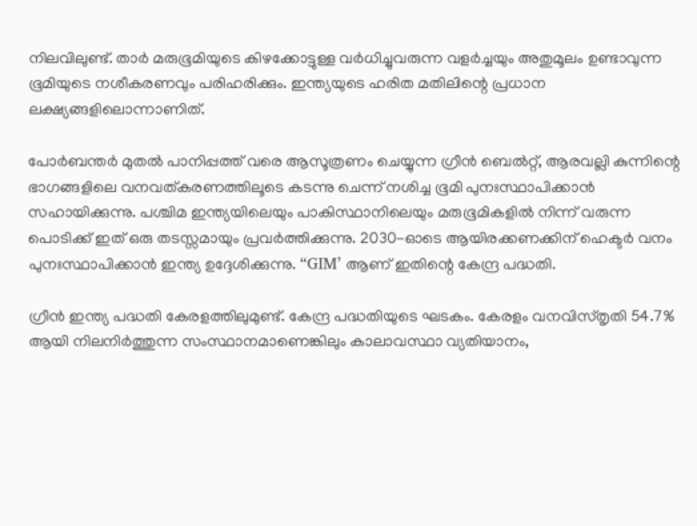നിലവിലുണ്ട്. താർ മരുഭൂമിയുടെ കിഴക്കോട്ടുള്ള വർധിച്ചുവരുന്ന വളർച്ചയും അതുമൂലം ഉണ്ടാവുന്ന ഭൂമിയുടെ നശീകരണവും പരിഹരിക്കും. ഇന്ത്യയുടെ ഹരിത മതിലിന്റെ പ്രധാന ലക്ഷ്യങ്ങളിലൊന്നാണിത്.

പോർബന്തർ മുതൽ പാനിപ്പത്ത് വരെ ആസൂത്രണം ചെയ്യുന്ന ഗ്രീൻ ബെൽറ്റ്, ആരവല്ലി കുന്നിന്റെ ഭാഗങ്ങളിലെ വനവത്കരണത്തിലൂടെ കടന്നു ചെന്ന് നശിച്ച ഭൂമി പുനഃസ്ഥാപിക്കാൻ സഹായിക്കുന്നു. പശ്ചിമ ഇന്ത്യയിലെയും പാകിസ്ഥാനിലെയും മരുഭൂമികളിൽ നിന്ന് വരുന്ന പൊടിക്ക് ഇത് ഒരു തടസ്സമായും പ്രവർത്തിക്കുന്നു. 2030-ഓടെ ആയിരക്കണക്കിന് ഹെക്ടർ വനം പുനഃസ്ഥാപിക്കാൻ ഇന്ത്യ ഉദ്ദേശിക്കുന്നു. “GIM’ ആണ് ഇതിന്റെ കേന്ദ്ര പദ്ധതി.

ഗ്രീൻ ഇന്ത്യ പദ്ധതി കേരളത്തിലുമുണ്ട്. കേന്ദ്ര പദ്ധതിയുടെ ഘടകം. കേരളം വനവിസ്തൃതി 54.7% ആയി നിലനിർത്തുന്ന സംസ്ഥാനമാണെങ്കിലും കാലാവസ്ഥാ വ്യതിയാനം,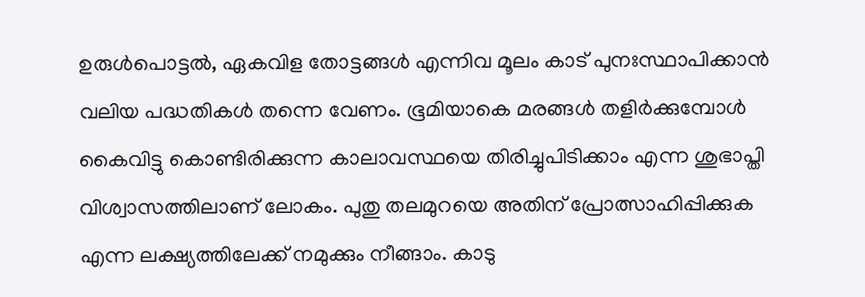ഉരുൾപൊട്ടൽ, ഏകവിള തോട്ടങ്ങൾ എന്നിവ മൂലം കാട് പുനഃസ്ഥാപിക്കാൻ വലിയ പദ്ധതികൾ തന്നെ വേണം. ഭൂമിയാകെ മരങ്ങൾ തളിർക്കുമ്പോൾ കൈവിട്ടു കൊണ്ടിരിക്കുന്ന കാലാവസ്ഥയെ തിരിച്ചുപിടിക്കാം എന്ന ശുഭാപ്തി വിശ്വാസത്തിലാണ് ലോകം. പുതു തലമുറയെ അതിന് പ്രോത്സാഹിപ്പിക്കുക എന്ന ലക്ഷ്യത്തിലേക്ക് നമുക്കും നീങ്ങാം. കാടു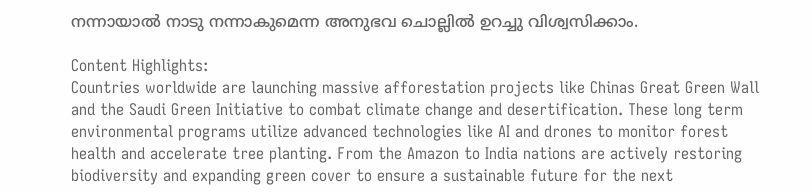നന്നായാൽ നാടു നന്നാകുമെന്ന അനുഭവ ചൊല്ലിൽ ഉറച്ചു വിശ്വസിക്കാം.

Content Highlights:
Countries worldwide are launching massive afforestation projects like Chinas Great Green Wall and the Saudi Green Initiative to combat climate change and desertification. These long term environmental programs utilize advanced technologies like AI and drones to monitor forest health and accelerate tree planting. From the Amazon to India nations are actively restoring biodiversity and expanding green cover to ensure a sustainable future for the next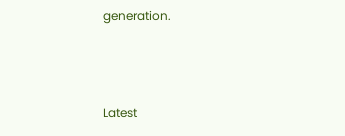generation.



Latest